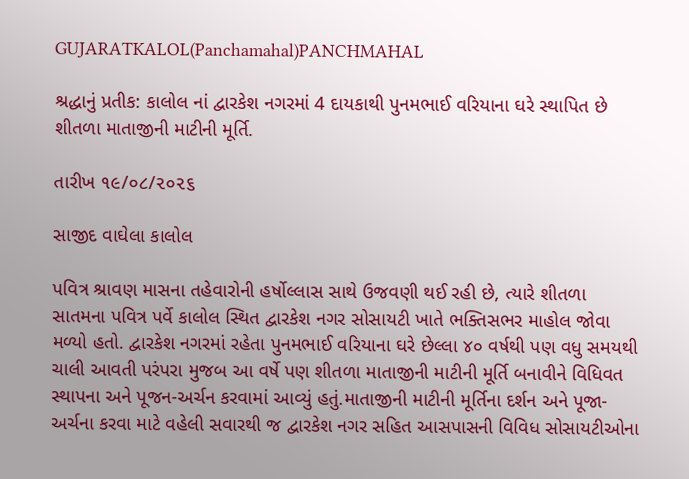GUJARATKALOL(Panchamahal)PANCHMAHAL

શ્રદ્ધાનું પ્રતીક: કાલોલ નાં દ્વારકેશ નગરમાં 4 દાયકાથી પુનમભાઈ વરિયાના ઘરે સ્થાપિત છે શીતળા માતાજીની માટીની મૂર્તિ.

તારીખ ૧૯/૦૮/૨૦૨૬

સાજીદ વાઘેલા કાલોલ

પવિત્ર શ્રાવણ માસના તહેવારોની હર્ષોલ્લાસ સાથે ઉજવણી થઈ રહી છે, ત્યારે શીતળા સાતમના પવિત્ર પર્વે કાલોલ સ્થિત દ્વારકેશ નગર સોસાયટી ખાતે ભક્તિસભર માહોલ જોવા મળ્યો હતો. દ્વારકેશ નગરમાં રહેતા પુનમભાઈ વરિયાના ઘરે છેલ્લા ૪૦ વર્ષથી પણ વધુ સમયથી ચાલી આવતી પરંપરા મુજબ આ વર્ષે પણ શીતળા માતાજીની માટીની મૂર્તિ બનાવીને વિધિવત સ્થાપના અને પૂજન-અર્ચન કરવામાં આવ્યું હતું.માતાજીની માટીની મૂર્તિના દર્શન અને પૂજા-અર્ચના કરવા માટે વહેલી સવારથી જ દ્વારકેશ નગર સહિત આસપાસની વિવિધ સોસાયટીઓના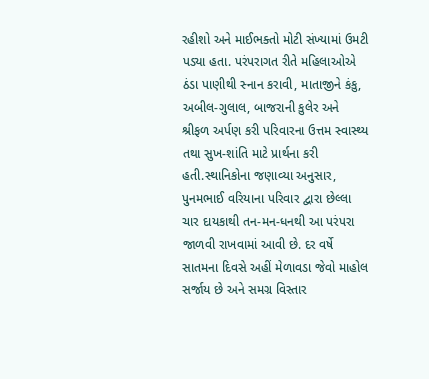રહીશો અને માઈભક્તો મોટી સંખ્યામાં ઉમટી પડ્યા હતા. પરંપરાગત રીતે મહિલાઓએ ઠંડા પાણીથી સ્નાન કરાવી, માતાજીને કંકુ, અબીલ-ગુલાલ, બાજરાની કુલેર અને શ્રીફળ અર્પણ કરી પરિવારના ઉત્તમ સ્વાસ્થ્ય તથા સુખ-શાંતિ માટે પ્રાર્થના કરી હતી.સ્થાનિકોના જણાવ્યા અનુસાર, પુનમભાઈ વરિયાના પરિવાર દ્વારા છેલ્લા ચાર દાયકાથી તન-મન-ધનથી આ પરંપરા જાળવી રાખવામાં આવી છે. દર વર્ષે સાતમના દિવસે અહીં મેળાવડા જેવો માહોલ સર્જાય છે અને સમગ્ર વિસ્તાર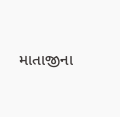માતાજીના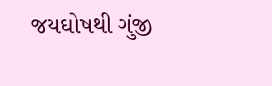જયઘોષથી ગુંજી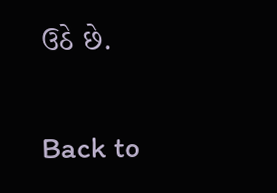ઉઠે છે.

Back to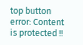top button
error: Content is protected !!